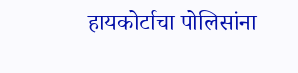हायकोर्टाचा पोलिसांना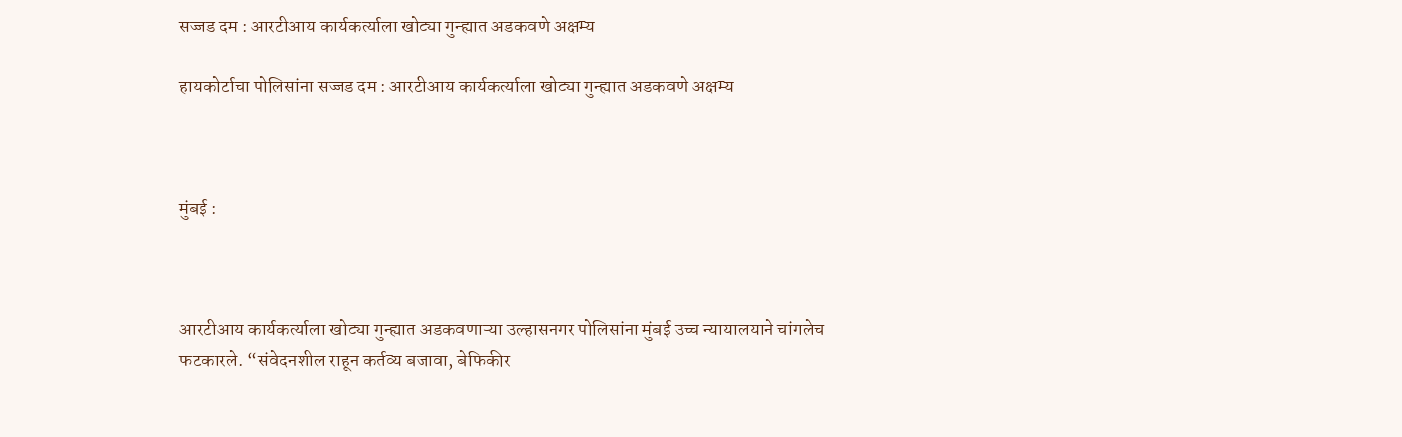सज्जड दम : आरटीआय कार्यकर्त्याला खोट्या गुन्ह्यात अडकवणे अक्षम्य

हायकोर्टाचा पोलिसांना सज्जड दम : आरटीआय कार्यकर्त्याला खोट्या गुन्ह्यात अडकवणे अक्षम्य



मुंबई :



आरटीआय कार्यकर्त्याला खोट्या गुन्ह्यात अडकवणाऱ्या उल्हासनगर पोलिसांना मुंबई उच्च न्यायालयाने चांगलेच फटकारले. “संवेदनशील राहून कर्तव्य बजावा, बेफिकीर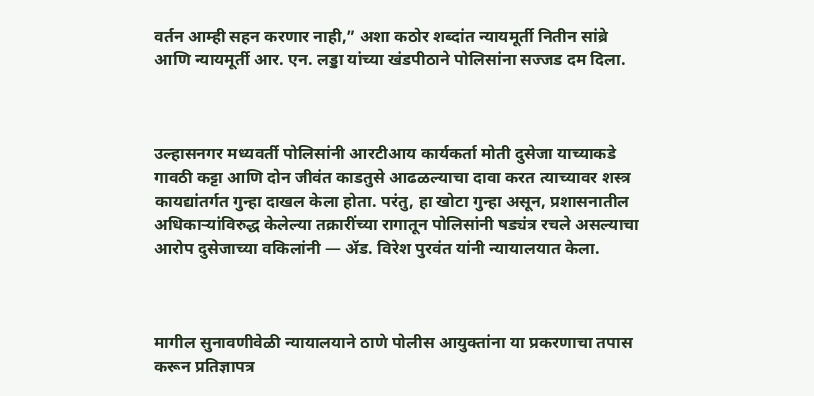वर्तन आम्ही सहन करणार नाही,” अशा कठोर शब्दांत न्यायमूर्ती नितीन सांब्रे आणि न्यायमूर्ती आर. एन. लड्डा यांच्या खंडपीठाने पोलिसांना सज्जड दम दिला.



उल्हासनगर मध्यवर्ती पोलिसांनी आरटीआय कार्यकर्ता मोती दुसेजा याच्याकडे गावठी कट्टा आणि दोन जीवंत काडतुसे आढळल्याचा दावा करत त्याच्यावर शस्त्र कायद्यांतर्गत गुन्हा दाखल केला होता. परंतु, हा खोटा गुन्हा असून, प्रशासनातील अधिकाऱ्यांविरुद्ध केलेल्या तक्रारींच्या रागातून पोलिसांनी षड्यंत्र रचले असल्याचा आरोप दुसेजाच्या वकिलांनी — ॲड. विरेश पुरवंत यांनी न्यायालयात केला.



मागील सुनावणीवेळी न्यायालयाने ठाणे पोलीस आयुक्तांना या प्रकरणाचा तपास करून प्रतिज्ञापत्र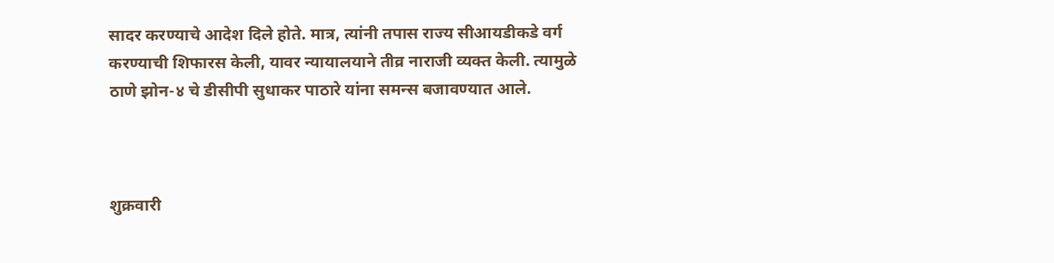सादर करण्याचे आदेश दिले होते. मात्र, त्यांनी तपास राज्य सीआयडीकडे वर्ग करण्याची शिफारस केली, यावर न्यायालयाने तीव्र नाराजी व्यक्त केली. त्यामुळे ठाणे झोन-४ चे डीसीपी सुधाकर पाठारे यांना समन्स बजावण्यात आले.



शुक्रवारी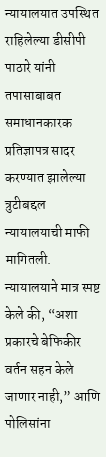न्यायालयात उपस्थित राहिलेल्या डीसीपी पाठारे यांनी तपासाबाबत समाधानकारक प्रतिज्ञापत्र सादर करण्यात झालेल्या त्रुटीबद्दल न्यायालयाची माफी मागितली. न्यायालयाने मात्र स्पष्ट केले की, “अशा प्रकारचे बेफिकीर वर्तन सहन केले जाणार नाही,” आणि पोलिसांना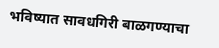भविष्यात सावधगिरी बाळगण्याचा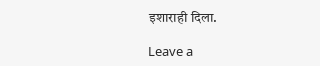इशाराही दिला.

Leave a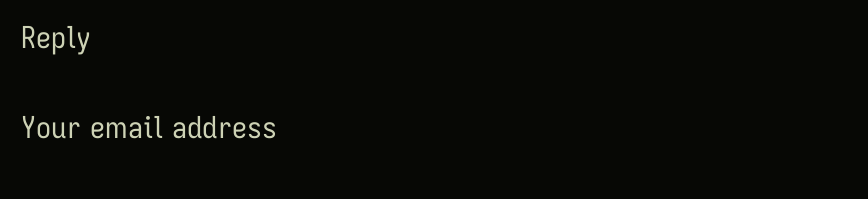Reply

Your email address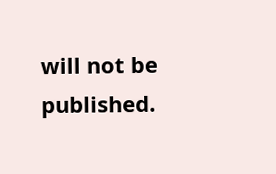will not be published.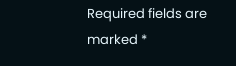Required fields are marked *